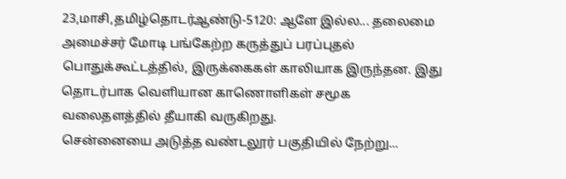23,மாசி,தமிழ்தொடர்ஆண்டு-5120: ஆளே இல்ல... தலைமை அமைச்சர் மோடி பங்கேற்ற கருத்துப் பரப்புதல் பொதுக்கூட்டத்தில், இருக்கைகள் காலியாக இருந்தன. இது தொடர்பாக வெளியான காணொளிகள் சமூக வலைதளத்தில் தீயாகி வருகிறது.
சென்னையை அடுத்த வண்டலூர் பகுதியில் நேற்று...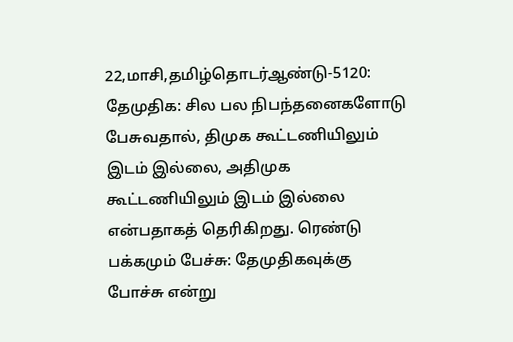22,மாசி,தமிழ்தொடர்ஆண்டு-5120: தேமுதிக: சில பல நிபந்தனைகளோடு பேசுவதால், திமுக கூட்டணியிலும் இடம் இல்லை, அதிமுக கூட்டணியிலும் இடம் இல்லை என்பதாகத் தெரிகிறது. ரெண்டு பக்கமும் பேச்சு: தேமுதிகவுக்கு போச்சு என்று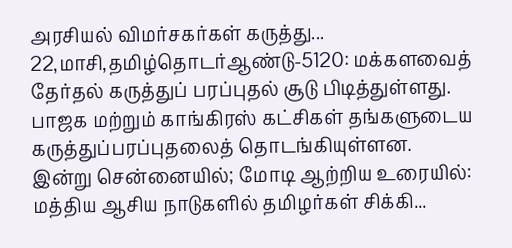அரசியல் விமர்சகர்கள் கருத்து...
22,மாசி,தமிழ்தொடர்ஆண்டு-5120: மக்களவைத் தேர்தல் கருத்துப் பரப்புதல் சூடு பிடித்துள்ளது. பாஜக மற்றும் காங்கிரஸ் கட்சிகள் தங்களுடைய கருத்துப்பரப்புதலைத் தொடங்கியுள்ளன.
இன்று சென்னையில்; மோடி ஆற்றிய உரையில்: மத்திய ஆசிய நாடுகளில் தமிழர்கள் சிக்கி...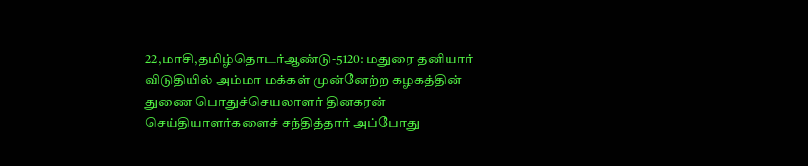22,மாசி,தமிழ்தொடர்ஆண்டு-5120: மதுரை தனியார் விடுதியில் அம்மா மக்கள் முன்னேற்ற கழகத்தின் துணை பொதுச்செயலாளர் தினகரன் செய்தியாளர்களைச் சந்தித்தார் அப்போது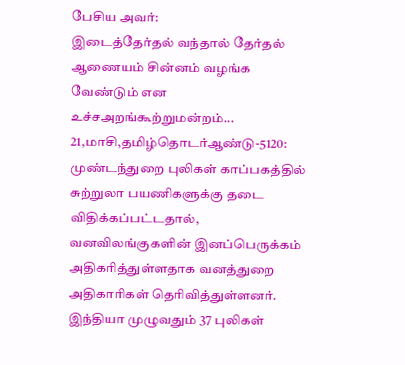பேசிய அவர்:
இடைத்தேர்தல் வந்தால் தேர்தல் ஆணையம் சின்னம் வழங்க வேண்டும் என உச்சஅறங்கூற்றுமன்றம்...
21,மாசி,தமிழ்தொடர்ஆண்டு-5120: முண்டந்துறை புலிகள் காப்பகத்தில் சுற்றுலா பயணிகளுக்கு தடை விதிக்கப்பட்டதால், வனவிலங்குகளின் இனப்பெருக்கம் அதிகரித்துள்ளதாக வனத்துறை அதிகாரிகள் தெரிவித்துள்ளனர்.
இந்தியா முழுவதும் 37 புலிகள்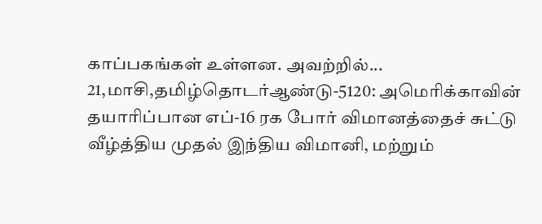காப்பகங்கள் உள்ளன. அவற்றில்...
21,மாசி,தமிழ்தொடர்ஆண்டு-5120: அமெரிக்காவின் தயாரிப்பான எப்-16 ரக போர் விமானத்தைச் சுட்டு வீழ்த்திய முதல் இந்திய விமானி, மற்றும்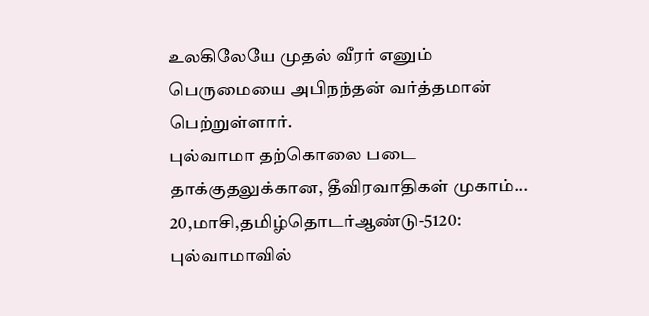உலகிலேயே முதல் வீரர் எனும் பெருமையை அபிநந்தன் வர்த்தமான் பெற்றுள்ளார்.
புல்வாமா தற்கொலை படை தாக்குதலுக்கான, தீவிரவாதிகள் முகாம்...
20,மாசி,தமிழ்தொடர்ஆண்டு-5120: புல்வாமாவில்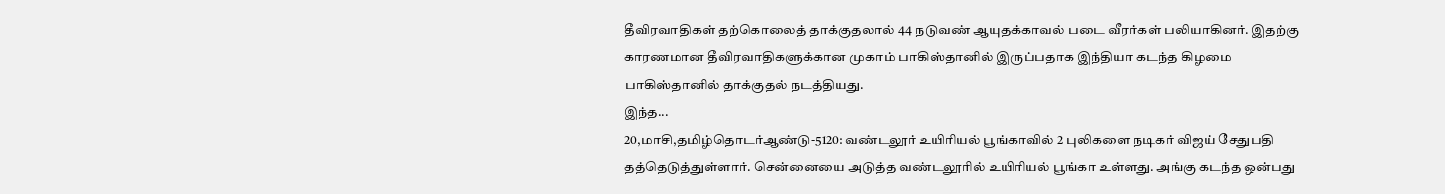தீவிரவாதிகள் தற்கொலைத் தாக்குதலால் 44 நடுவண் ஆயுதக்காவல் படை வீரர்கள் பலியாகினர். இதற்கு காரணமான தீவிரவாதிகளுக்கான முகாம் பாகிஸ்தானில் இருப்பதாக இந்தியா கடந்த கிழமை பாகிஸ்தானில் தாக்குதல் நடத்தியது.
இந்த...
20,மாசி,தமிழ்தொடர்ஆண்டு-5120: வண்டலூர் உயிரியல் பூங்காவில் 2 புலிகளை நடிகர் விஜய் சேதுபதி தத்தெடுத்துள்ளார். சென்னையை அடுத்த வண்டலூரில் உயிரியல் பூங்கா உள்ளது. அங்கு கடந்த ஒன்பது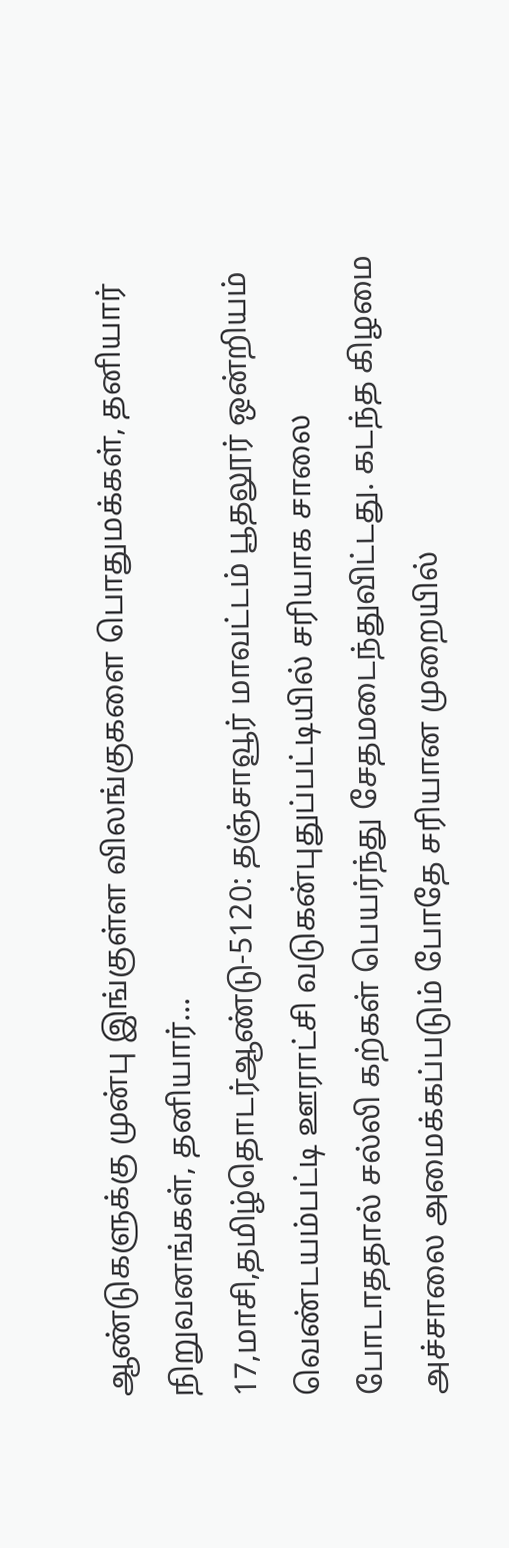ஆண்டுகளுக்கு முன்பு இங்குள்ள விலங்குகளை பொதுமக்கள், தனியார் நிறுவனங்கள், தனியார்...
17,மாசி,தமிழ்தொடர்ஆண்டு-5120: தஞ்சாவூர் மாவட்டம் பூதலூர் ஒன்றியம் வெண்டயம்பட்டி ஊராட்சி வடுகன்புதுப்பட்டியில் சரியாக சாலை போடாததால் சல்லி கற்கள் பெயர்ந்து சேதமடைந்துவிட்டது. கடந்த கிழமை அச்சாலை அமைக்கப்படும் போதே சரியான முறையில்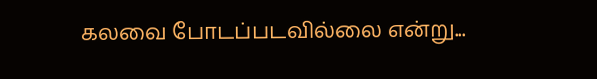கலவை போடப்படவில்லை என்று...